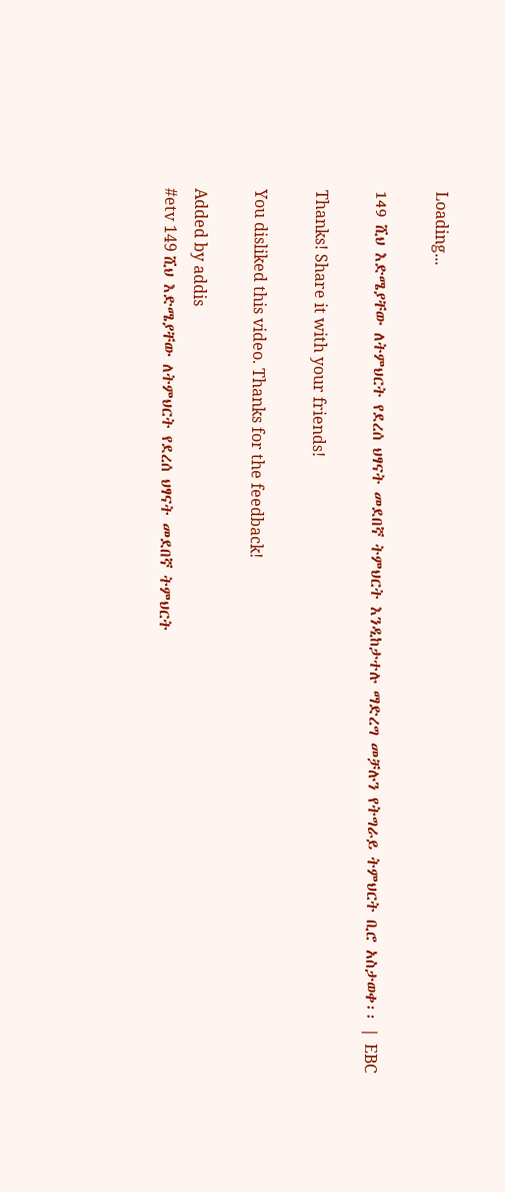Loading...

149 ሺህ እድሜያቸው ለትምህርት የደረሰ ህፃናት መደበኛ ትምህርት እንዲከታተሉ ማድረግ መቻሉን የትግራይ ትምህርት ቢሮ አስታወቀ፡፡ | EBC

Thanks! Share it with your friends!

You disliked this video. Thanks for the feedback!

Added by addis
#etv 149 ሺህ እድሜያቸው ለትምህርት የደረሰ ህፃናት መደበኛ ትምህርት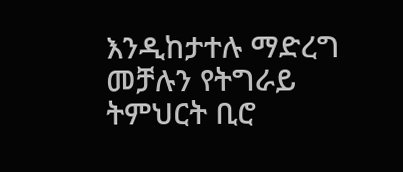እንዲከታተሉ ማድረግ መቻሉን የትግራይ ትምህርት ቢሮ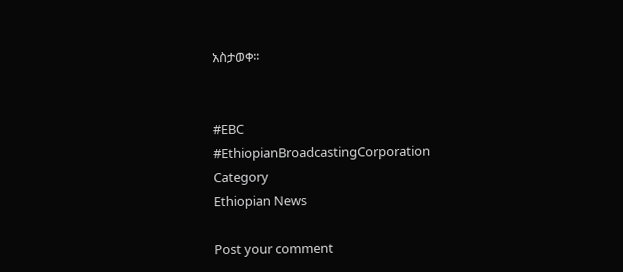አስታወቀ፡፡


#EBC
#EthiopianBroadcastingCorporation
Category
Ethiopian News

Post your comment